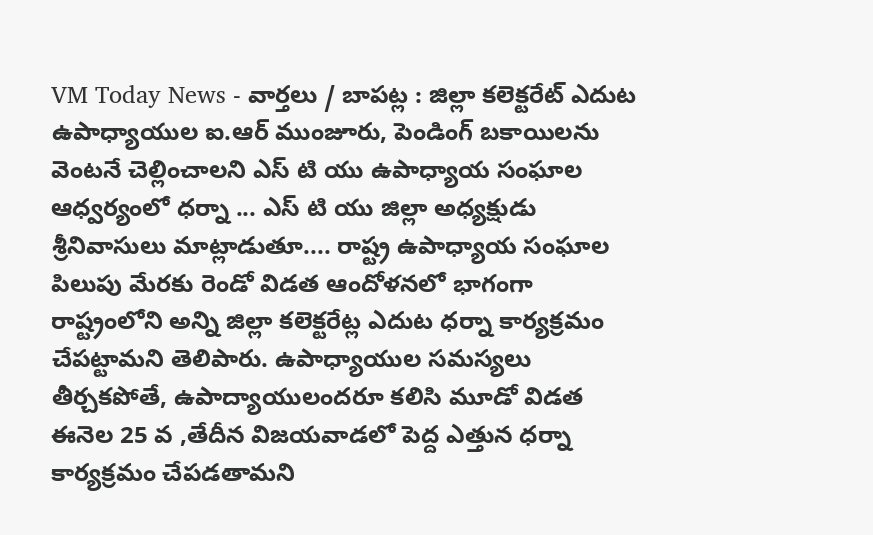VM Today News - వార్తలు / బాపట్ల : జిల్లా కలెక్టరేట్ ఎదుట ఉపాధ్యాయుల ఐ.ఆర్ ముంజూరు, పెండింగ్ బకాయిలను వెంటనే చెల్లించాలని ఎస్ టి యు ఉపాధ్యాయ సంఘాల ఆధ్వర్యంలో ధర్నా ... ఎస్ టి యు జిల్లా అధ్యక్షుడు శ్రీనివాసులు మాట్లాడుతూ.... రాష్ట్ర ఉపాధ్యాయ సంఘాల పిలుపు మేరకు రెండో విడత ఆందోళనలో భాగంగా రాష్ట్రంలోని అన్ని జిల్లా కలెక్టరేట్ల ఎదుట ధర్నా కార్యక్రమం చేపట్టామని తెలిపారు. ఉపాధ్యాయుల సమస్యలు తీర్చకపోతే, ఉపాద్యాయులందరూ కలిసి మూడో విడత ఈనెల 25 వ ,తేదీన విజయవాడలో పెద్ద ఎత్తున ధర్నా కార్యక్రమం చేపడతామని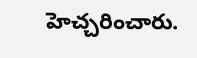హెచ్చరించారు.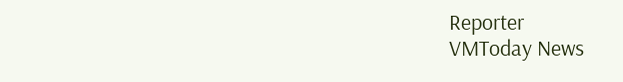Reporter
VMToday News